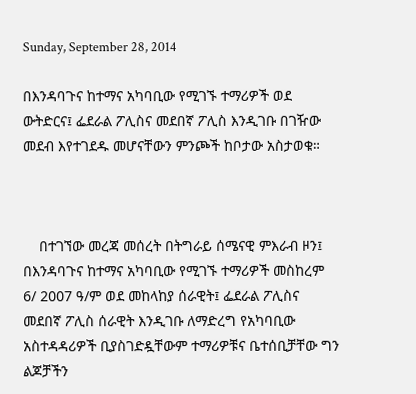Sunday, September 28, 2014

በእንዳባጉና ከተማና አካባቢው የሚገኙ ተማሪዎች ወደ ውትድርና፤ ፌደራል ፖሊስና መደበኛ ፖሊስ እንዲገቡ በገዥው መደብ እየተገደዱ መሆናቸውን ምንጮች ከቦታው አስታወቁ።



    በተገኘው መረጃ መሰረት በትግራይ ሰሜናዊ ምእራብ ዞን፤ በእንዳባጉና ከተማና አካባቢው የሚገኙ ተማሪዎች መስከረም 6/ 2007 ዓ/ም ወደ መከላከያ ሰራዊት፤ ፌደራል ፖሊስና መደበኛ ፖሊስ ሰራዊት እንዲገቡ ለማድረግ የአካባቢው አስተዳዳሪዎች ቢያስገድዷቸውም ተማሪዎቹና ቤተሰቢቻቸው ግን ልጆቻችን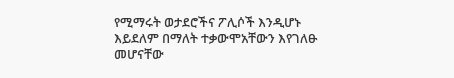የሚማሩት ወታደሮችና ፖሊሶች እንዲሆኑ እይደለም በማለት ተቃውሞአቸውን እየገለፁ መሆናቸው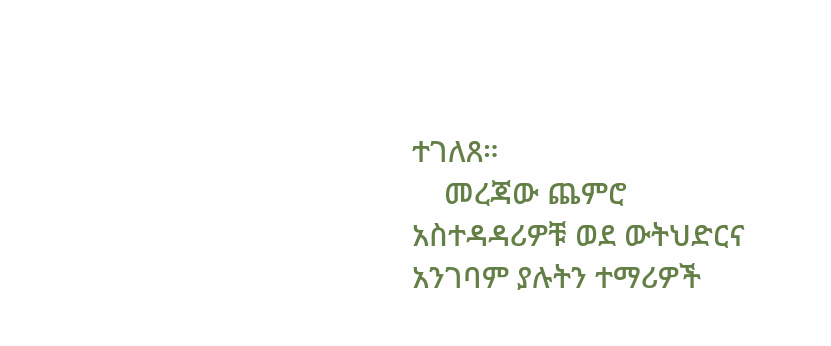ተገለጸ።
    መረጃው ጨምሮ አስተዳዳሪዎቹ ወደ ውትህድርና አንገባም ያሉትን ተማሪዎች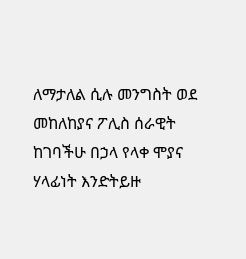ለማታለል ሲሉ መንግስት ወደ መከለከያና ፖሊስ ሰራዊት ከገባችሁ በኃላ የላቀ ሞያና ሃላፊነት እንድትይዙ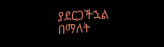ያደርጋችኋል በማለት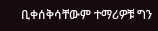ቢቀሰቅሳቸውም ተማሪዎቹ ግን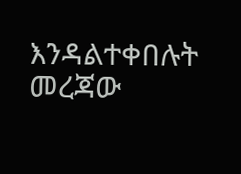እንዳልተቀበሉት መረጃው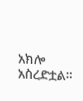አክሎ አስረድቷል።